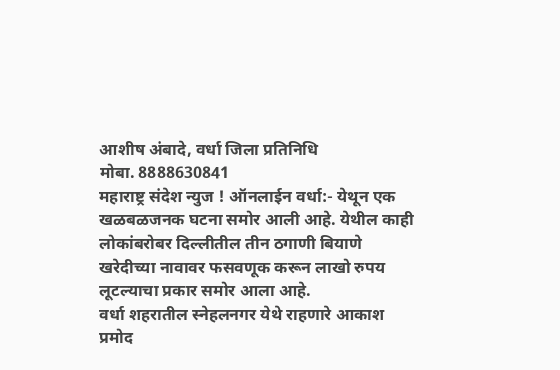आशीष अंबादे, वर्धा जिला प्रतिनिधि
मोबा. 8888630841
महाराष्ट्र संदेश न्युज ! ऑनलाईन वर्धा:- येथून एक खळबळजनक घटना समोर आली आहे. येथील काही लोकांबरोबर दिल्लीतील तीन ठगाणी बियाणे खरेदीच्या नावावर फसवणूक करून लाखो रुपय लूटल्याचा प्रकार समोर आला आहे.
वर्धा शहरातील स्नेहलनगर येथे राहणारे आकाश प्रमोद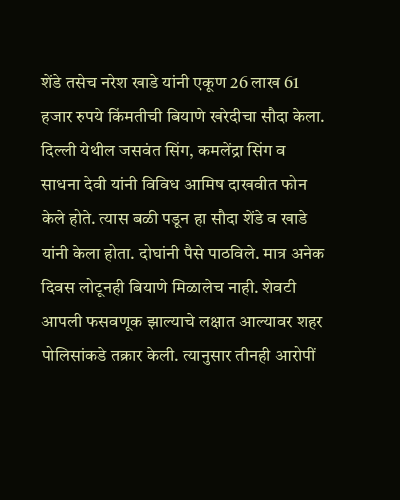शेंडे तसेच नरेश खाडे यांनी एकूण 26 लाख 61 हजार रुपये किंमतीची बियाणे खरेदीचा सौदा केला. दिल्ली येथील जसवंत सिंग, कमलेंद्रा सिंग व साधना देवी यांनी विविध आमिष दाखवीत फोन केले होते. त्यास बळी पडून हा सौदा शेंडे व खाडे यांनी केला होता. दोघांनी पैसे पाठविले. मात्र अनेक दिवस लोटूनही बियाणे मिळालेच नाही. शेवटी आपली फसवणूक झाल्याचे लक्षात आल्यावर शहर पोलिसांकडे तक्रार केली. त्यानुसार तीनही आरोपीं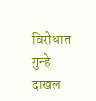विरोधात गुन्हे दाखल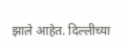झाले आहेत. दिल्लीच्या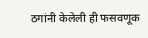ठगांनी केलेली ही फसवणूक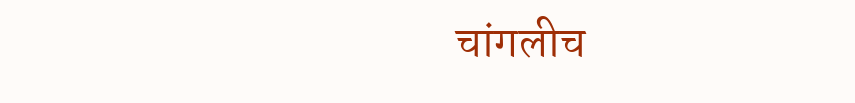चांगलीच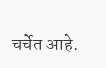चर्चेत आहे.